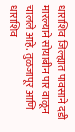धाराशिव जिल्ह्यात पावसाने दडी मारल्याने सोयाबीन पार वाळून चालले आहे. तुळजापूर आणि धाराशिव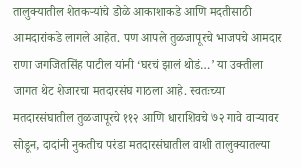तालुक्यातील शेतकऱ्यांचे डोळे आकाशाकडे आणि मदतीसाठी आमदारांकडे लागले आहेत. पण आपले तुळजापूरचे भाजपचे आमदार राणा जगजितसिंह पाटील यांनी ‘घरचं झालं थोडं…’ या उक्तीला जागत थेट शेजारचा मतदारसंघ गाठला आहे. स्वतःच्या मतदारसंघातील तुळजापूरचे ११२ आणि धाराशिवचे ७२ गावे वाऱ्यावर सोडून, दादांनी नुकतीच परंडा मतदारसंघातील वाशी तालुक्यातल्या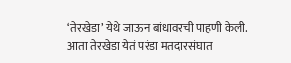‘तेरखेडा’ येथे जाऊन बांधावरची पाहणी केली.
आता तेरखेडा येतं परंडा मतदारसंघात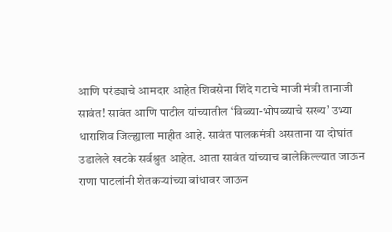आणि परंड्याचे आमदार आहेत शिवसेना शिंदे गटाचे माजी मंत्री तानाजी सावंत! सावंत आणि पाटील यांच्यातील ‘विळ्या-भोपळ्याचे सख्य’ उभ्या धाराशिव जिल्ह्याला माहीत आहे. सावंत पालकमंत्री असताना या दोघांत उडालेले खटके सर्वश्रुत आहेत. आता सावंत यांच्याच बालेकिल्ल्यात जाऊन राणा पाटलांनी शेतकऱ्यांच्या बांधावर जाऊन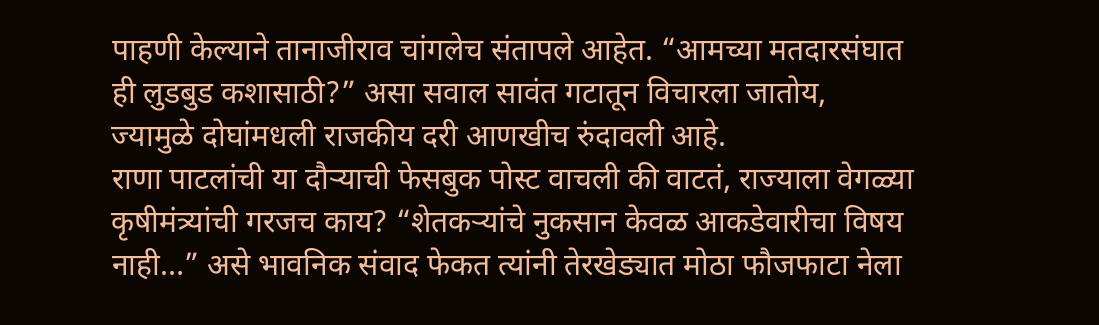पाहणी केल्याने तानाजीराव चांगलेच संतापले आहेत. “आमच्या मतदारसंघात ही लुडबुड कशासाठी?” असा सवाल सावंत गटातून विचारला जातोय, ज्यामुळे दोघांमधली राजकीय दरी आणखीच रुंदावली आहे.
राणा पाटलांची या दौऱ्याची फेसबुक पोस्ट वाचली की वाटतं, राज्याला वेगळ्या कृषीमंत्र्यांची गरजच काय? “शेतकऱ्यांचे नुकसान केवळ आकडेवारीचा विषय नाही…” असे भावनिक संवाद फेकत त्यांनी तेरखेड्यात मोठा फौजफाटा नेला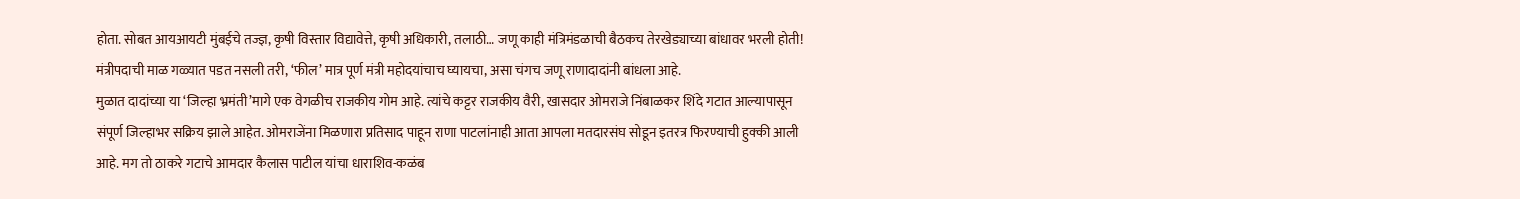होता. सोबत आयआयटी मुंबईचे तज्ज्ञ, कृषी विस्तार विद्यावेत्ते, कृषी अधिकारी, तलाठी… जणू काही मंत्रिमंडळाची बैठकच तेरखेड्याच्या बांधावर भरली होती! मंत्रीपदाची माळ गळ्यात पडत नसली तरी, ‘फील’ मात्र पूर्ण मंत्री महोदयांचाच घ्यायचा, असा चंगच जणू राणादादांनी बांधला आहे.
मुळात दादांच्या या ‘जिल्हा भ्रमंती’मागे एक वेगळीच राजकीय गोम आहे. त्यांचे कट्टर राजकीय वैरी, खासदार ओमराजे निंबाळकर शिंदे गटात आल्यापासून संपूर्ण जिल्हाभर सक्रिय झाले आहेत. ओमराजेंना मिळणारा प्रतिसाद पाहून राणा पाटलांनाही आता आपला मतदारसंघ सोडून इतरत्र फिरण्याची हुक्की आली आहे. मग तो ठाकरे गटाचे आमदार कैलास पाटील यांचा धाराशिव-कळंब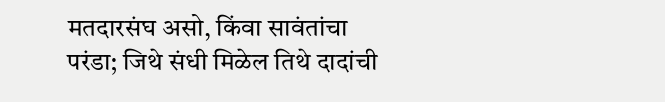मतदारसंघ असो, किंवा सावंतांचा परंडा; जिथे संधी मिळेल तिथे दादांची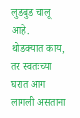लुडबुड चालू आहे.
थोडक्यात काय, तर स्वतःच्या घरात आग लागली असताना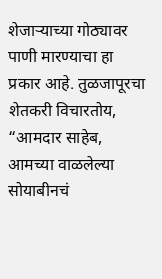शेजाऱ्याच्या गोठ्यावर पाणी मारण्याचा हा प्रकार आहे. तुळजापूरचा शेतकरी विचारतोय, “आमदार साहेब, आमच्या वाळलेल्या सोयाबीनचं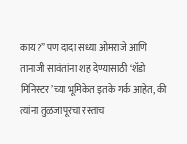काय?” पण दादा सध्या ओमराजे आणि तानाजी सावंतांना शह देण्यासाठी ‘शॅडो मिनिस्टर’च्या भूमिकेत इतके गर्क आहेत, की त्यांना तुळजापूरचा रस्ताच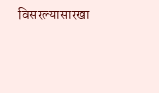विसरल्यासारखा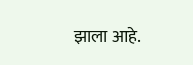झाला आहे.